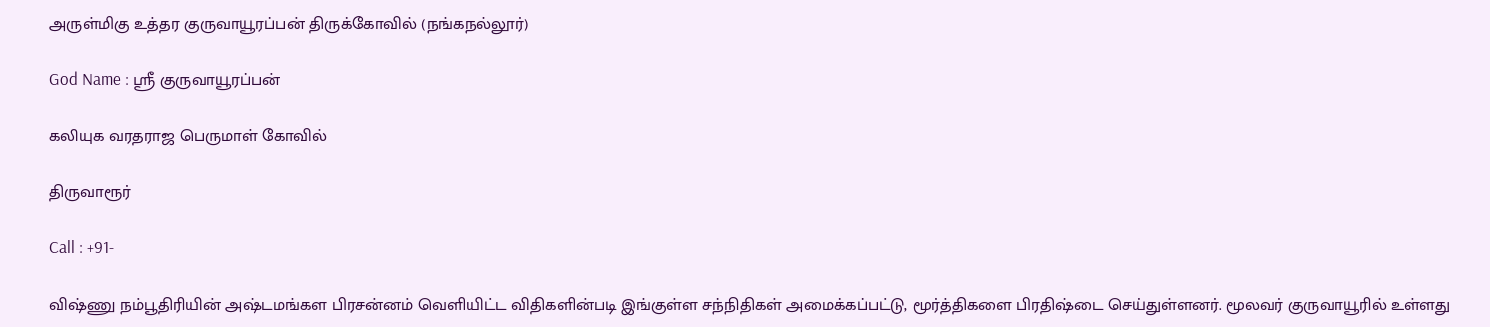அருள்மிகு உத்தர குருவாயூரப்பன் திருக்கோவில் (நங்கநல்லூர்)

God Name : ஸ்ரீ குருவாயூரப்பன்

கலியுக வரதராஜ பெருமாள் கோவில்

திருவாரூர்

Call : +91-

விஷ்ணு நம்பூதிரியின் அஷ்டமங்கள பிரசன்னம் வெளியிட்ட விதிகளின்படி இங்குள்ள சந்நிதிகள் அமைக்கப்பட்டு, மூர்த்திகளை பிரதிஷ்டை செய்துள்ளனர். மூலவர் குருவாயூரில் உள்ளது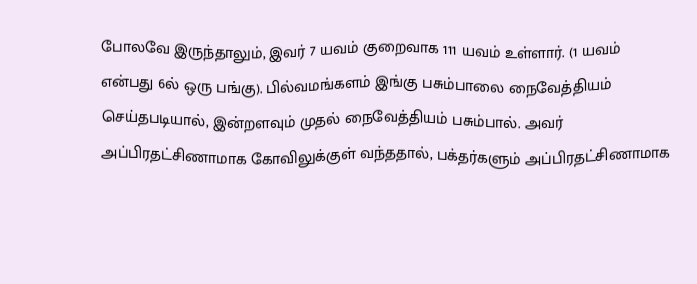போலவே இருந்தாலும், இவர் 7 யவம் குறைவாக 111 யவம் உள்ளார். (1 யவம் என்பது 6ல் ஒரு பங்கு). பில்வமங்களம் இங்கு பசும்பாலை நைவேத்தியம் செய்தபடியால், இன்றளவும் முதல் நைவேத்தியம் பசும்பால். அவர் அப்பிரதட்சிணாமாக கோவிலுக்குள் வந்ததால், பக்தர்களும் அப்பிரதட்சிணாமாக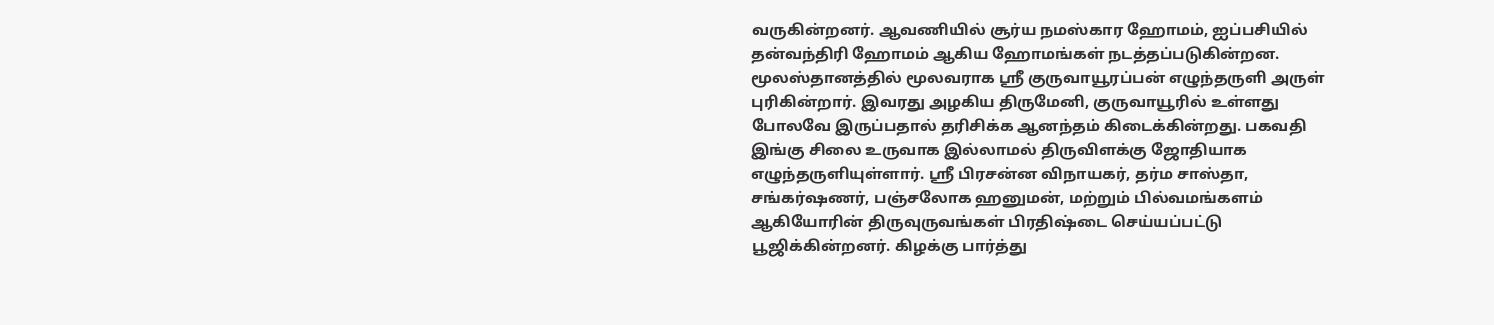வருகின்றனர். ஆவணியில் சூர்ய நமஸ்கார ஹோமம், ஐப்பசியில் தன்வந்திரி ஹோமம் ஆகிய ஹோமங்கள் நடத்தப்படுகின்றன.
மூலஸ்தானத்தில் மூலவராக ஸ்ரீ குருவாயூரப்பன் எழுந்தருளி அருள் புரிகின்றார். இவரது அழகிய திருமேனி, குருவாயூரில் உள்ளது போலவே இருப்பதால் தரிசிக்க ஆனந்தம் கிடைக்கின்றது. பகவதி இங்கு சிலை உருவாக இல்லாமல் திருவிளக்கு ஜோதியாக எழுந்தருளியுள்ளார். ஸ்ரீ பிரசன்ன விநாயகர், தர்ம சாஸ்தா, சங்கர்ஷணர், பஞ்சலோக ஹனுமன், மற்றும் பில்வமங்களம் ஆகியோரின் திருவுருவங்கள் பிரதிஷ்டை செய்யப்பட்டு பூஜிக்கின்றனர். கிழக்கு பார்த்து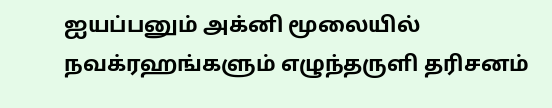ஐயப்பனும் அக்னி மூலையில் நவக்ரஹங்களும் எழுந்தருளி தரிசனம்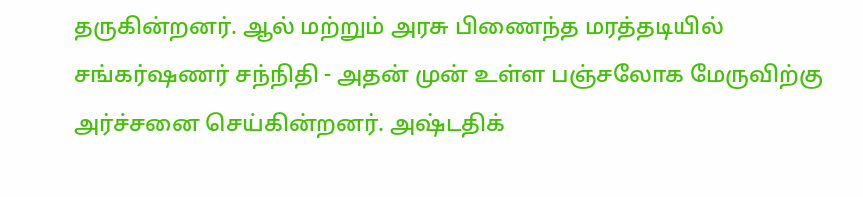தருகின்றனர். ஆல் மற்றும் அரசு பிணைந்த மரத்தடியில் சங்கர்ஷணர் சந்நிதி - அதன் முன் உள்ள பஞ்சலோக மேருவிற்கு அர்ச்சனை செய்கின்றனர். அஷ்டதிக்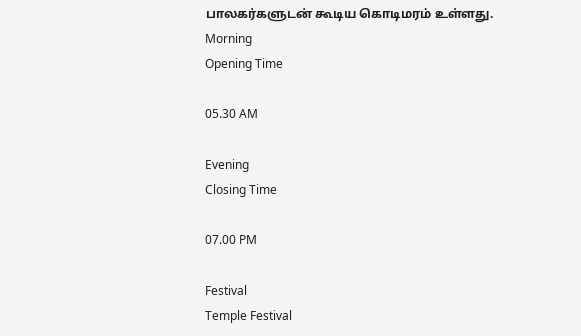பாலகர்களுடன் கூடிய கொடிமரம் உள்ளது.
Morning
Opening Time

05.30 AM

Evening
Closing Time

07.00 PM

Festival
Temple Festival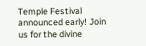Temple Festival announced early! Join us for the divine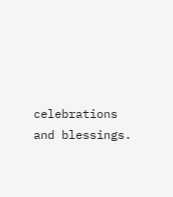celebrations and blessings.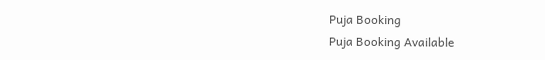Puja Booking
Puja Booking Available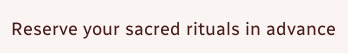Reserve your sacred rituals in advance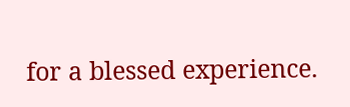for a blessed experience.